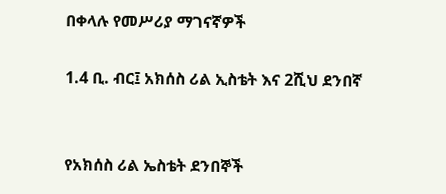በቀላሉ የመሥሪያ ማገናኛዎች

1.4 ቢ. ብር፤ አክሰስ ሪል ኢስቴት እና 2ሺህ ደንበኛ


የአክሰስ ሪል ኤስቴት ደንበኞች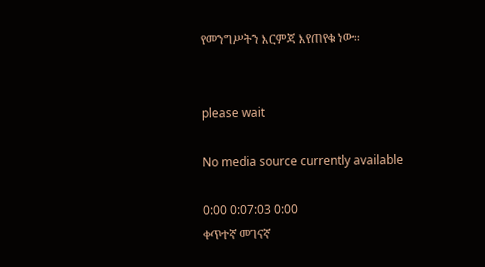የመንግሥትን እርምጃ እየጠየቁ ነው፡፡


please wait

No media source currently available

0:00 0:07:03 0:00
ቀጥተኛ መገናኛ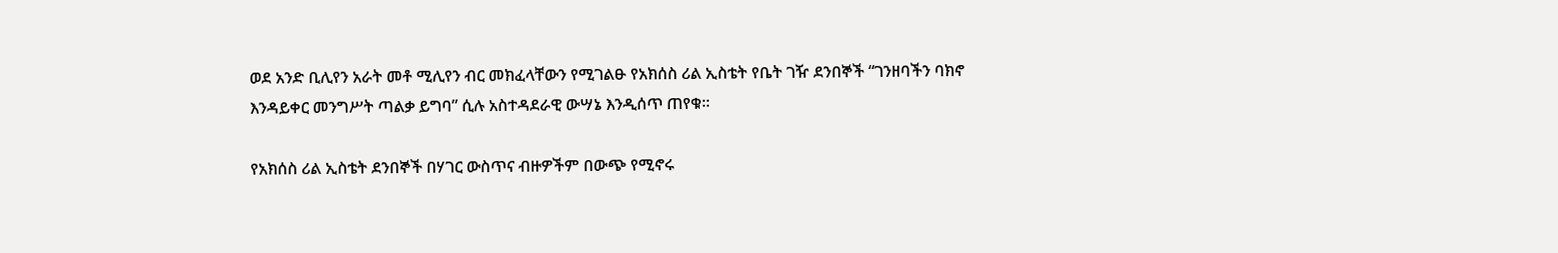ወደ አንድ ቢሊየን አራት መቶ ሚሊየን ብር መክፈላቸውን የሚገልፁ የአክሰስ ሪል ኢስቴት የቤት ገዥ ደንበኞች “ገንዘባችን ባክኖ እንዳይቀር መንግሥት ጣልቃ ይግባ” ሲሉ አስተዳደራዊ ውሣኔ እንዲሰጥ ጠየቁ፡፡

የአክሰስ ሪል ኢስቴት ደንበኞች በሃገር ውስጥና ብዙዎችም በውጭ የሚኖሩ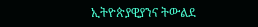ኢትዮጵያዊያንና ትውልደ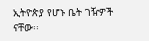ኢትዮጵያ የሆኑ ቤት ገዥዎች ናቸው፡፡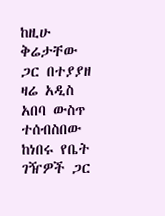ከዚሁ ቅሬታቸው ጋር በተያያዘ ዛሬ አዲስ አበባ ውስጥ ተሰብስበው ከነበሩ የቤት ገዥዎች ጋር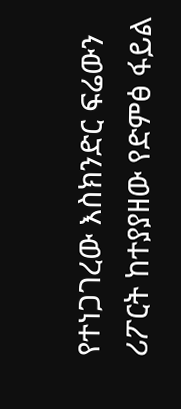የተነጋገረው እስክንድር ፍሬውን ሪፖርት ከተያያዘው የድምፅ ፋይል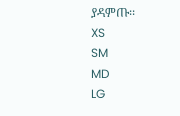ያዳምጡ፡፡
XS
SM
MD
LG